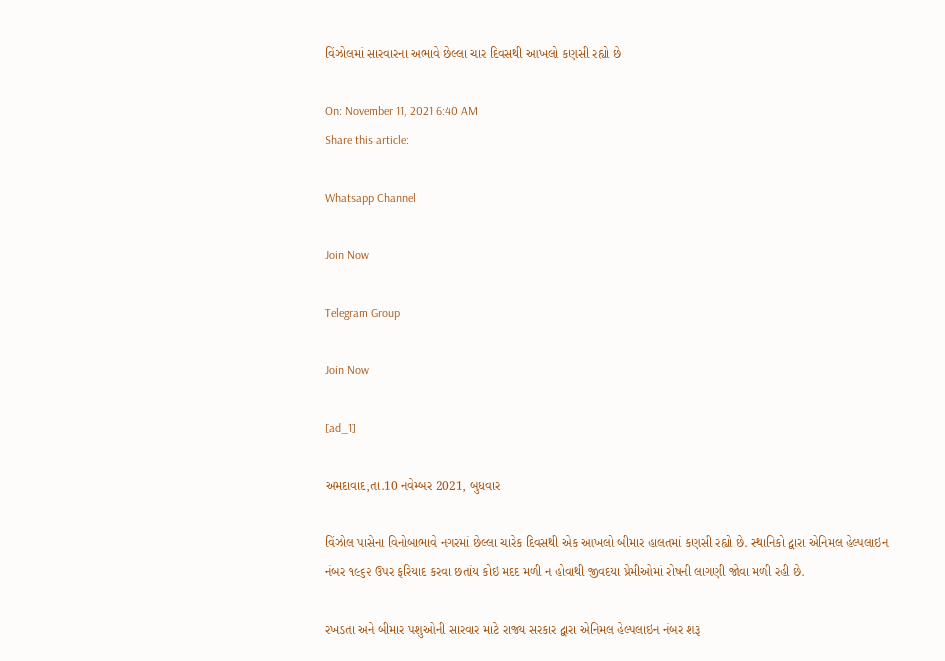વિંઝોલમાં સારવારના અભાવે છેલ્લા ચાર દિવસથી આખલો કણસી રહ્યો છે

On: November 11, 2021 6:40 AM
Share this article:

Whatsapp Channel

Join Now

Telegram Group

Join Now

[ad_1]

અમદાવાદ,તા.10 નવેમ્બર 2021, બુધવાર

વિંઝોલ પાસેના વિનોબાભાવે નગરમાં છેલ્લા ચારેક દિવસથી એક આખલો બીમાર હાલતમાં કણસી રહ્યો છે. સ્થાનિકો દ્વારા એનિમલ હેલ્પલાઇન નંબર ૧૯૬૨ ઉપર ફરિયાદ કરવા છતાંય કોઇ મદદ મળી ન હોવાથી જીવદયા પ્રેમીઓમાં રોષની લાગણી જોવા મળી રહી છે.

રખડતા અને બીમાર પશુઓની સારવાર માટે રાજ્ય સરકાર દ્વારા એનિમલ હેલ્પલાઇન નંબર શરૂ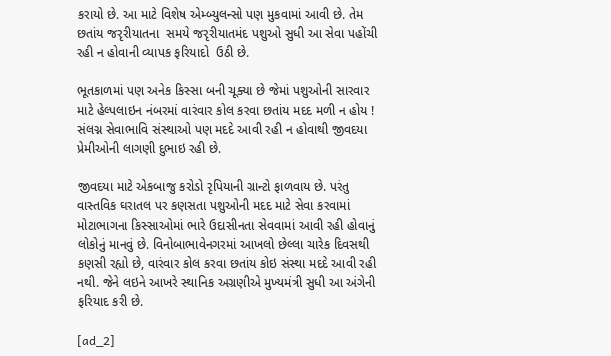કરાયો છે. આ માટે વિશેષ એમ્બ્યુલન્સો પણ મુકવામાં આવી છે. તેમ છતાંય જરૃરીયાતના  સમયે જરૃરીયાતમંદ પશુઓ સુધી આ સેવા પહોંચી રહી ન હોવાની વ્યાપક ફરિયાદો  ઉઠી છે.

ભૂતકાળમાં પણ અનેક કિસ્સા બની ચૂક્યા છે જેમાં પશુઓની સારવાર માટે હેલ્પલાઇન નંબરમાં વારંવાર કોલ કરવા છતાંય મદદ મળી ન હોય ! સંલગ્ન સેવાભાવિ સંસ્થાઓ પણ મદદે આવી રહી ન હોવાથી જીવદયા પ્રેમીઓની લાગણી દુભાઇ રહી છે.

જીવદયા માટે એકબાજુ કરોડો રૃપિયાની ગ્રાન્ટો ફાળવાય છે. પરંતુ વાસ્તવિક ઘરાતલ પર કણસતા પશુઓની મદદ માટે સેવા કરવામાં મોટાભાગના કિસ્સાઓમાં ભારે ઉદાસીનતા સેવવામાં આવી રહી હોવાનું લોકોનું માનવું છે. વિનોબાભાવેનગરમાં આખલો છેલ્લા ચારેક દિવસથી કણસી રહ્યો છે, વારંવાર કોલ કરવા છતાંય કોઇ સંસ્થા મદદે આવી રહી નથી. જેને લઇને આખરે સ્થાનિક અગ્રણીએ મુખ્યમંત્રી સુધી આ અંગેની ફરિયાદ કરી છે.

[ad_2]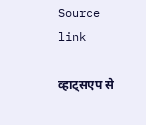Source link

व्हाट्सएप से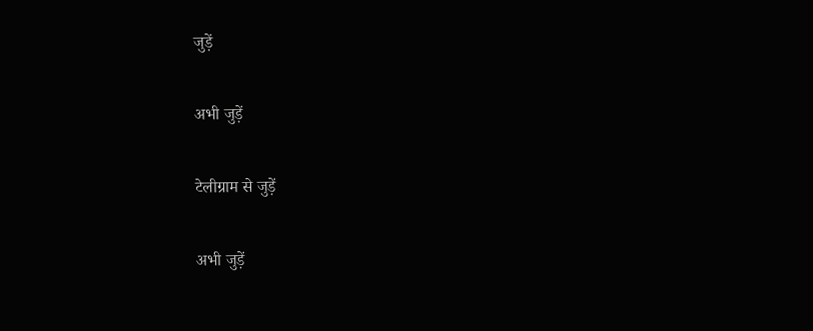जुड़ें

अभी जुड़ें

टेलीग्राम से जुड़ें

अभी जुड़ें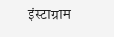इंस्टाग्राम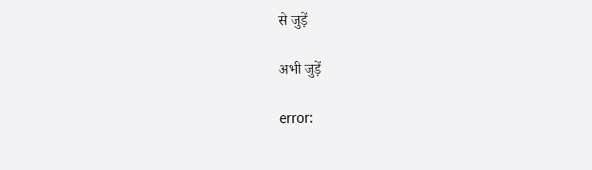से जुड़ें

अभी जुड़ें

error: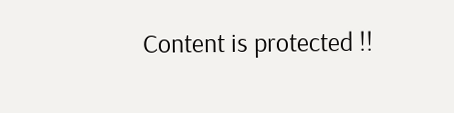Content is protected !!